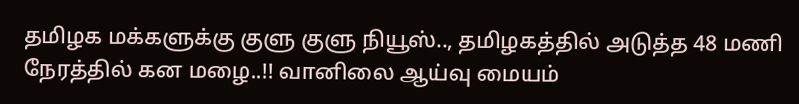தமிழக மக்களுக்கு குளு குளு நியூஸ்.., தமிழகத்தில் அடுத்த 48 மணி நேரத்தில் கன மழை..!! வானிலை ஆய்வு மையம்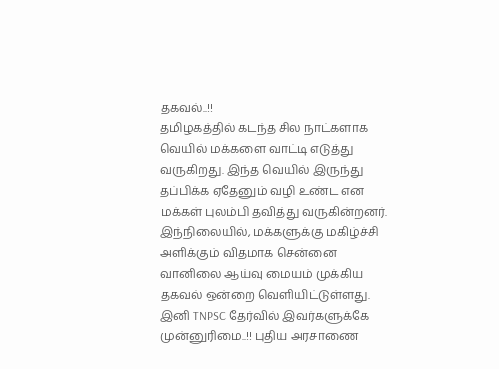தகவல்..!!
தமிழகத்தில் கடந்த சில நாட்களாக வெயில் மக்களை வாட்டி எடுத்து வருகிறது. இந்த வெயில் இருந்து தப்பிக்க ஏதேனும் வழி உண்ட என மக்கள் புலம்பி தவித்து வருகின்றனர். இந்நிலையில், மக்களுக்கு மகிழ்ச்சி அளிக்கும் விதமாக சென்னை வானிலை ஆய்வு மையம் முக்கிய தகவல் ஒன்றை வெளியிட்டுள்ளது.
இனி TNPSC தேர்வில் இவர்களுக்கே முன்னுரிமை..!! புதிய அரசாணை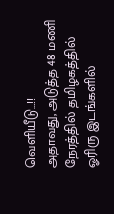வெளியீடு…!!
அதாவது, அடுத்த 48 மணி நேரத்தில் தமிழகத்தில் ஓரிரு இடங்களில்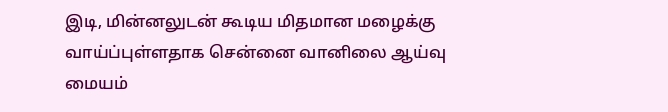இடி, மின்னலுடன் கூடிய மிதமான மழைக்கு வாய்ப்புள்ளதாக சென்னை வானிலை ஆய்வு மையம்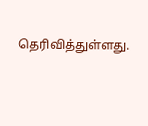தெரிவித்துள்ளது.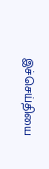இச்செய்தியை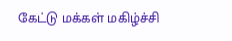கேட்டு மக்கள் மகிழ்ச்சி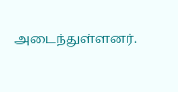அடைந்துள்ளனர்.